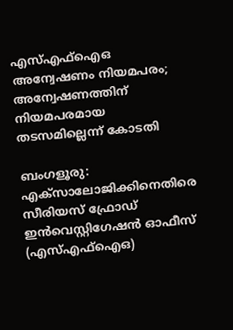എസ്എഫ്ഐഒ അന്വേഷണം നിയമപരം; അന്വേഷണത്തിന് നിയമപരമായ തടസമില്ലെന്ന് കോടതി

ബംഗളൂരു: എക്സാലോജിക്കിനെതിരെ സീരിയസ് ഫ്രോഡ് ഇൻവെസ്റ്റിഗേഷൻ ഓഫീസ് (എസ്എഫ്ഐഒ)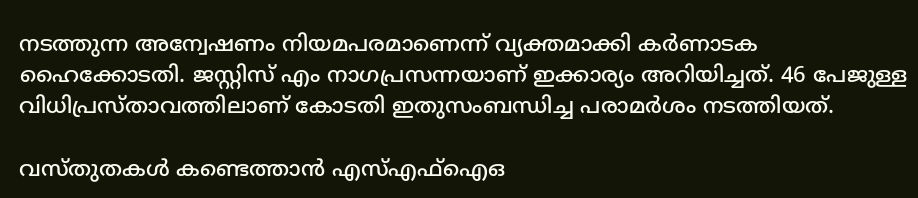നടത്തുന്ന അന്വേഷണം നിയമപരമാണെന്ന് വ്യക്തമാക്കി കർണാടക ഹൈക്കോടതി. ജസ്റ്റിസ് എം നാഗപ്രസന്നയാണ് ഇക്കാര്യം അറിയിച്ചത്. 46 പേജുള്ള വിധിപ്രസ്താവത്തിലാണ് കോടതി ഇതുസംബന്ധിച്ച പരാമർശം നടത്തിയത്.

വസ്തുതകൾ കണ്ടെത്താൻ എസ്എഫ്‌ഐഒ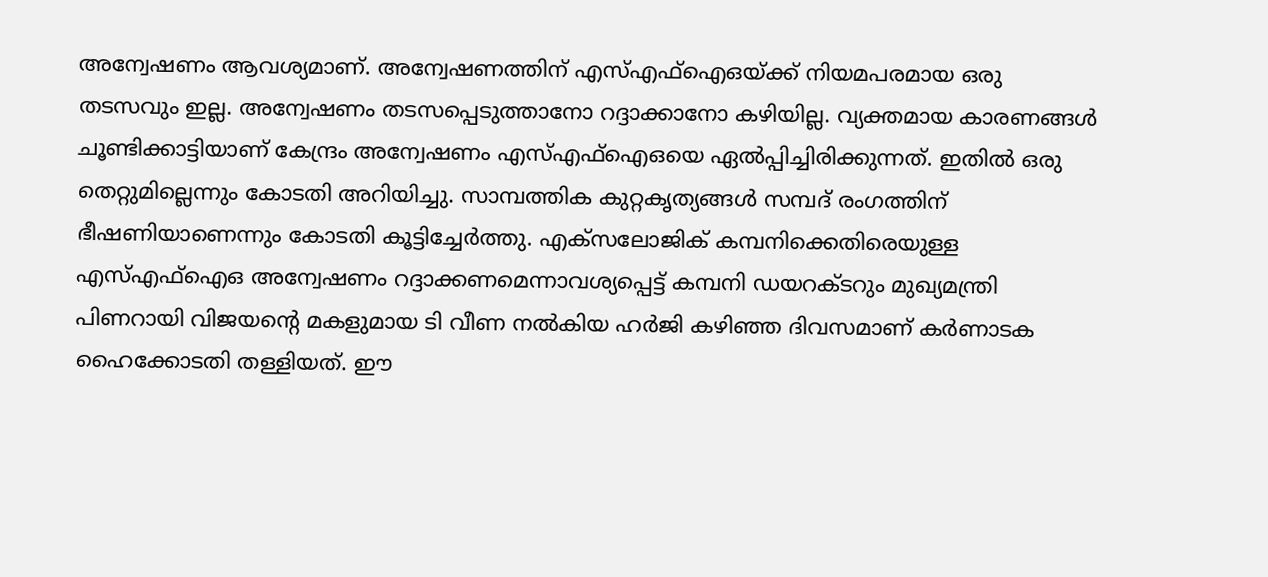അന്വേഷണം ആവശ്യമാണ്. അന്വേഷണത്തിന് എസ്എഫ്ഐഒയ്ക്ക് നിയമപരമായ ഒരു തടസവും ഇല്ല. അന്വേഷണം തടസപ്പെടുത്താനോ റദ്ദാക്കാനോ കഴിയില്ല. വ്യക്തമായ കാരണങ്ങൾ ചൂണ്ടിക്കാട്ടിയാണ് കേന്ദ്രം അന്വേഷണം എസ്എഫ്ഐഒയെ ഏൽപ്പിച്ചിരിക്കുന്നത്. ഇതിൽ ഒരു തെറ്റുമില്ലെന്നും കോടതി അറിയിച്ചു. സാമ്പത്തിക കുറ്റകൃത്യങ്ങൾ സമ്പദ് രംഗത്തിന് ഭീഷണിയാണെന്നും കോടതി കൂട്ടിച്ചേർത്തു. എക്‌സലോജിക് കമ്പനിക്കെതിരെയുള്ള എസ്എഫ്‌ഐഒ അന്വേഷണം റദ്ദാക്കണമെന്നാവശ്യപ്പെട്ട് കമ്പനി ഡയറക്ടറും മുഖ്യമന്ത്രി പിണറായി വിജയന്റെ മകളുമായ ടി വീണ നൽകിയ ഹർജി കഴിഞ്ഞ ദിവസമാണ് കർണാടക ഹൈക്കോടതി തള്ളിയത്. ഈ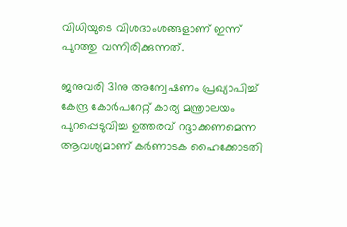വിധിയുടെ വിശദാംശങ്ങളാണ് ഇന്ന് പുറത്തു വന്നിരിക്കുന്നത്.

ജനുവരി 31നു അന്വേഷണം പ്രഖ്യാപിച്ച് കേന്ദ്ര കോർപറേറ്റ് കാര്യ മന്ത്രാലയം പുറപ്പെടുവിച്ച ഉത്തരവ് റദ്ദാക്കണമെന്ന ആവശ്യമാണ് കർണാടക ഹൈക്കോടതി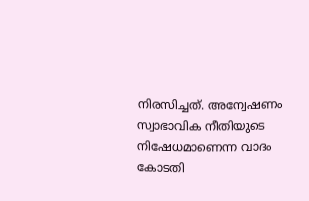നിരസിച്ചത്. അന്വേഷണം സ്വാഭാവിക നീതിയുടെ നിഷേധമാണെന്ന വാദം കോടതി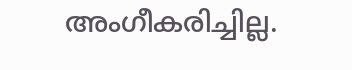അംഗീകരിച്ചില്ല.